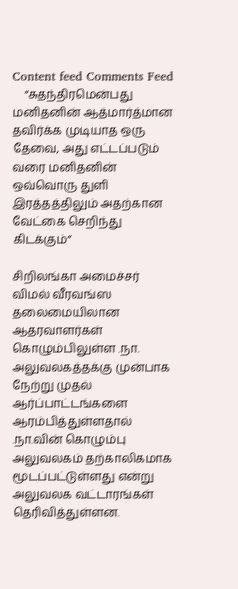Content feed Comments Feed
    “சுதந்திரமென்பது மனிதனின் ஆத்மார்த்மான தவிர்க்க முடியாத ஒரு தேவை, அது எட்டப்படும் வரை மனிதனின் ஒவ்வொரு துளி இரத்தத்திலும் அதற்கான வேட்கை செறிந்து கிடக்கும்”

சிறிலங்கா அமைச்சர் விமல் வீரவங்ஸ தலைமையிலான ஆதரவாளர்கள் கொழும்பிலுள்ள .நா. அலுவலகத்தக்கு முன்பாக நேற்று முதல் ஆர்ப்பாட்டங்களை ஆரம்பித்துள்ளதால் .நா.வின் கொழும்பு அலுவலகம் தற்காலிகமாக மூடப்பட்டுள்ளது என்று அலுவலக வட்டாரங்கள் தெரிவித்துள்ளன.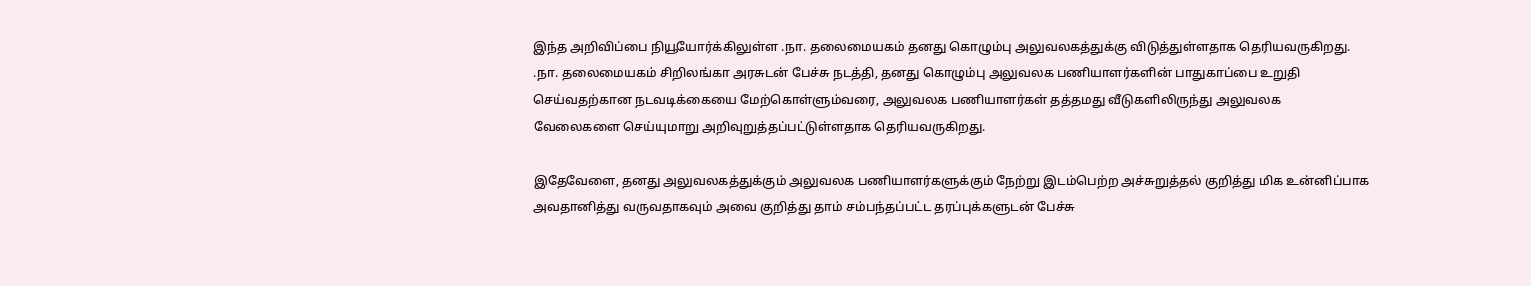இந்த அறிவிப்பை நியூயோர்க்கிலுள்ள .நா. தலைமையகம் தனது கொழும்பு அலுவலகத்துக்கு விடுத்துள்ளதாக தெரியவருகிறது. .நா. தலைமையகம் சிறிலங்கா அரசுடன் பேச்சு நடத்தி, தனது கொழும்பு அலுவலக பணியாளர்களின் பாதுகாப்பை உறுதி செய்வதற்கான நடவடிக்கையை மேற்கொள்ளும்வரை, அலுவலக பணியாளர்கள் தத்தமது வீடுகளிலிருந்து அலுவலக வேலைகளை செய்யுமாறு அறிவுறுத்தப்பட்டுள்ளதாக தெரியவருகிறது.

இதேவேளை, தனது அலுவலகத்துக்கும் அலுவலக பணியாளர்களுக்கும் நேற்று இடம்பெற்ற அச்சுறுத்தல் குறித்து மிக உன்னிப்பாக அவதானித்து வருவதாகவும் அவை குறித்து தாம் சம்பந்தப்பட்ட தரப்புக்களுடன் பேச்சு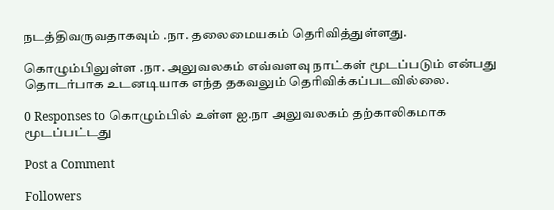நடத்திவருவதாகவும் .நா. தலைமையகம் தெரிவித்துள்ளது.

கொழும்பிலுள்ள .நா. அலுவலகம் எவ்வளவு நாட்கள் மூடப்படும் என்பது தொடர்பாக உடனடியாக எந்த தகவலும் தெரிவிக்கப்படவில்லை.

0 Responses to கொழும்பில் உள்ள ஐ.நா அலுவலகம் தற்காலிகமாக மூடப்பட்டது

Post a Comment

Followers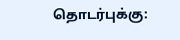தொடர்புக்கு: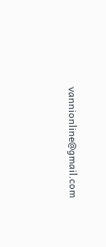vannionline@gmail.com